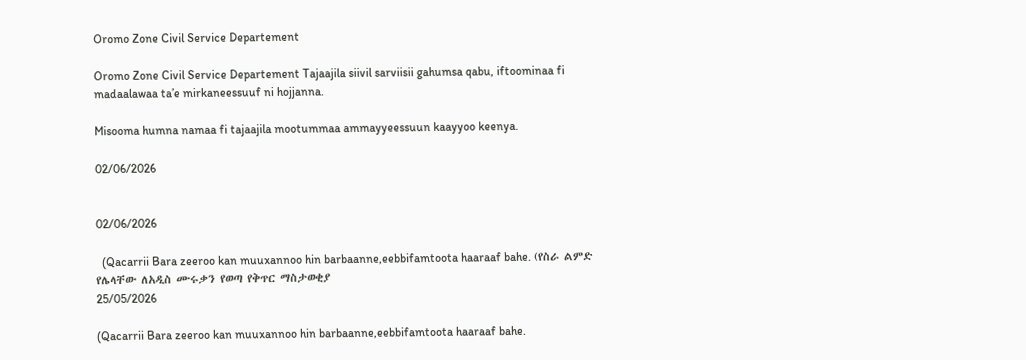Oromo Zone Civil Service Departement

Oromo Zone Civil Service Departement Tajaajila siivil sarviisii gahumsa qabu, iftoominaa fi madaalawaa ta’e mirkaneessuuf ni hojjanna.

Misooma humna namaa fi tajaajila mootummaa ammayyeessuun kaayyoo keenya.

02/06/2026


02/06/2026

  (Qacarrii Bara zeeroo kan muuxannoo hin barbaanne,eebbifamtoota haaraaf bahe. (የስራ ልምድ የሌላቸው ለአዲስ ሙሩቃን የወጣ የቅጥር ማስታወቂያ
25/05/2026

(Qacarrii Bara zeeroo kan muuxannoo hin barbaanne,eebbifamtoota haaraaf bahe.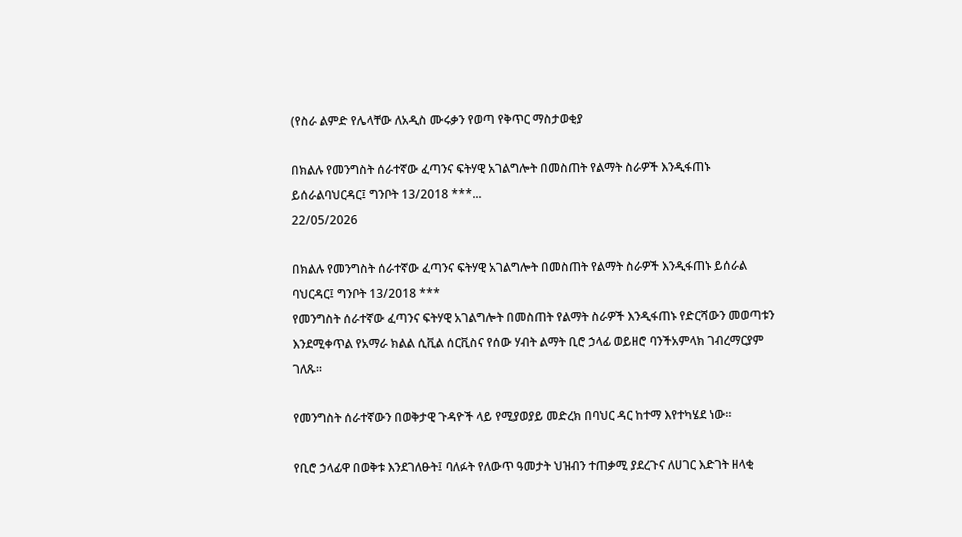(የስራ ልምድ የሌላቸው ለአዲስ ሙሩቃን የወጣ የቅጥር ማስታወቂያ

በክልሉ የመንግስት ሰራተኛው ፈጣንና ፍትሃዊ አገልግሎት በመስጠት የልማት ስራዎች እንዲፋጠኑ ይሰራልባህርዳር፤ ግንቦት 13/2018 ***...
22/05/2026

በክልሉ የመንግስት ሰራተኛው ፈጣንና ፍትሃዊ አገልግሎት በመስጠት የልማት ስራዎች እንዲፋጠኑ ይሰራል
ባህርዳር፤ ግንቦት 13/2018 ***
የመንግስት ሰራተኛው ፈጣንና ፍትሃዊ አገልግሎት በመስጠት የልማት ስራዎች እንዲፋጠኑ የድርሻውን መወጣቱን እንደሚቀጥል የአማራ ክልል ሲቪል ሰርቪስና የሰው ሃብት ልማት ቢሮ ኃላፊ ወይዘሮ ባንችአምላክ ገብረማርያም ገለጹ።

የመንግስት ሰራተኛውን በወቅታዊ ጉዳዮች ላይ የሚያወያይ መድረክ በባህር ዳር ከተማ እየተካሄደ ነው።

የቢሮ ኃላፊዋ በወቅቱ እንደገለፁት፤ ባለፉት የለውጥ ዓመታት ህዝብን ተጠቃሚ ያደረጉና ለሀገር እድገት ዘላቂ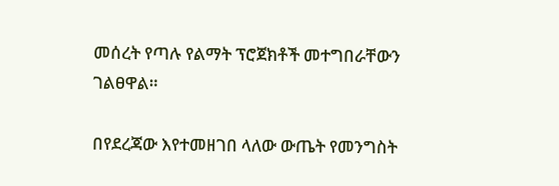መሰረት የጣሉ የልማት ፕሮጀክቶች መተግበራቸውን ገልፀዋል።

በየደረጃው እየተመዘገበ ላለው ውጤት የመንግስት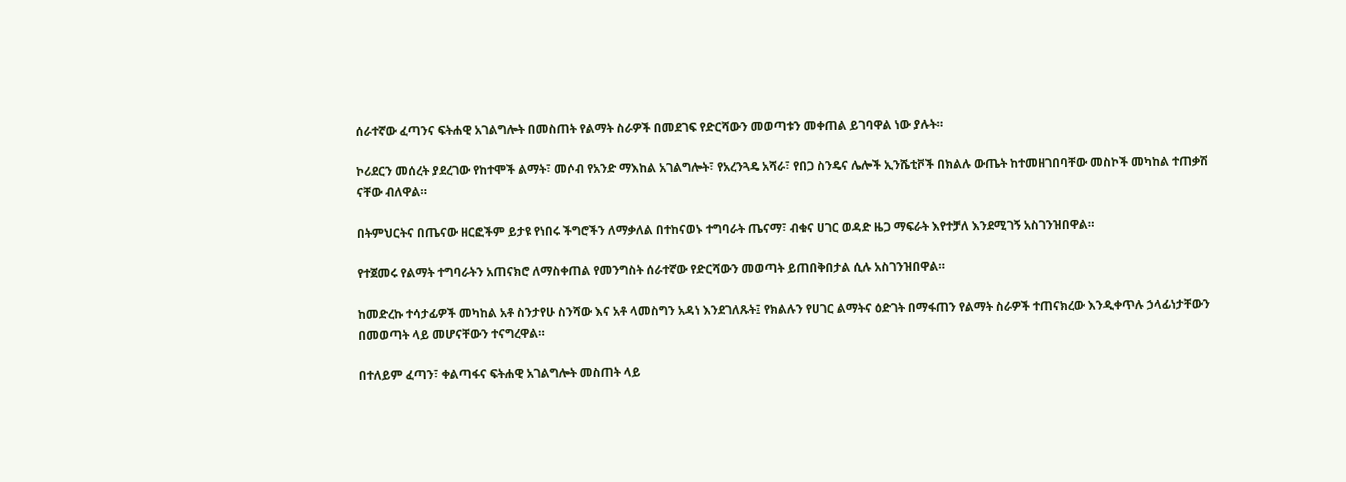ሰራተኛው ፈጣንና ፍትሐዊ አገልግሎት በመስጠት የልማት ስራዎች በመደገፍ የድርሻውን መወጣቱን መቀጠል ይገባዋል ነው ያሉት።

ኮሪደርን መሰረት ያደረገው የከተሞች ልማት፣ መሶብ የአንድ ማእከል አገልግሎት፣ የአረንጓዴ አሻራ፣ የበጋ ስንዴና ሌሎች ኢንሼቲቮች በክልሉ ውጤት ከተመዘገበባቸው መስኮች መካከል ተጠቃሽ ናቸው ብለዋል።

በትምህርትና በጤናው ዘርፎችም ይታዩ የነበሩ ችግሮችን ለማቃለል በተከናወኑ ተግባራት ጤናማ፣ ብቁና ሀገር ወዳድ ዜጋ ማፍራት እየተቻለ እንደሚገኝ አስገንዝበዋል።

የተጀመሩ የልማት ተግባራትን አጠናክሮ ለማስቀጠል የመንግስት ሰራተኛው የድርሻውን መወጣት ይጠበቅበታል ሲሉ አስገንዝበዋል።

ከመድረኩ ተሳታፊዎች መካከል አቶ ስንታየሁ ስንሻው እና አቶ ላመስግን አዳነ እንደገለጹት፤ የክልሉን የሀገር ልማትና ዕድገት በማፋጠን የልማት ስራዎች ተጠናክረው እንዲቀጥሉ ኃላፊነታቸውን በመወጣት ላይ መሆናቸውን ተናግረዋል።

በተለይም ፈጣን፣ ቀልጣፋና ፍትሐዊ አገልግሎት መስጠት ላይ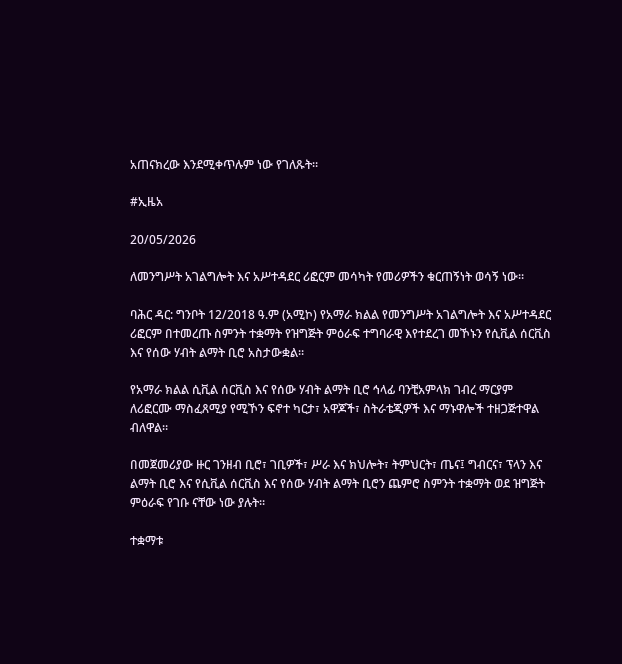አጠናክረው እንደሚቀጥሉም ነው የገለጹት።

#ኢዜአ

20/05/2026

ለመንግሥት አገልግሎት እና አሥተዳደር ሪፎርም መሳካት የመሪዎችን ቁርጠኝነት ወሳኝ ነው።

ባሕር ዳር: ግንቦት 12/2018 ዓ.ም (አሚኮ) የአማራ ክልል የመንግሥት አገልግሎት እና አሥተዳደር ሪፎርም በተመረጡ ስምንት ተቋማት የዝግጅት ምዕራፍ ተግባራዊ እየተደረገ መኾኑን የሲቪል ሰርቪስ እና የሰው ሃብት ልማት ቢሮ አስታውቋል።

የአማራ ክልል ሲቪል ሰርቪስ እና የሰው ሃብት ልማት ቢሮ ኅላፊ ባንቺአምላክ ገብረ ማርያም ለሪፎርሙ ማስፈጸሚያ የሚኾን ፍኖተ ካርታ፣ አዋጆች፣ ስትራቴጂዎች እና ማኑዋሎች ተዘጋጅተዋል ብለዋል።

በመጀመሪያው ዙር ገንዘብ ቢሮ፣ ገቢዎች፣ ሥራ እና ክህሎት፣ ትምህርት፣ ጤና፤ ግብርና፣ ፕላን እና ልማት ቢሮ እና የሲቪል ሰርቪስ እና የሰው ሃብት ልማት ቢሮን ጨምሮ ስምንት ተቋማት ወደ ዝግጅት ምዕራፍ የገቡ ናቸው ነው ያሉት።

ተቋማቱ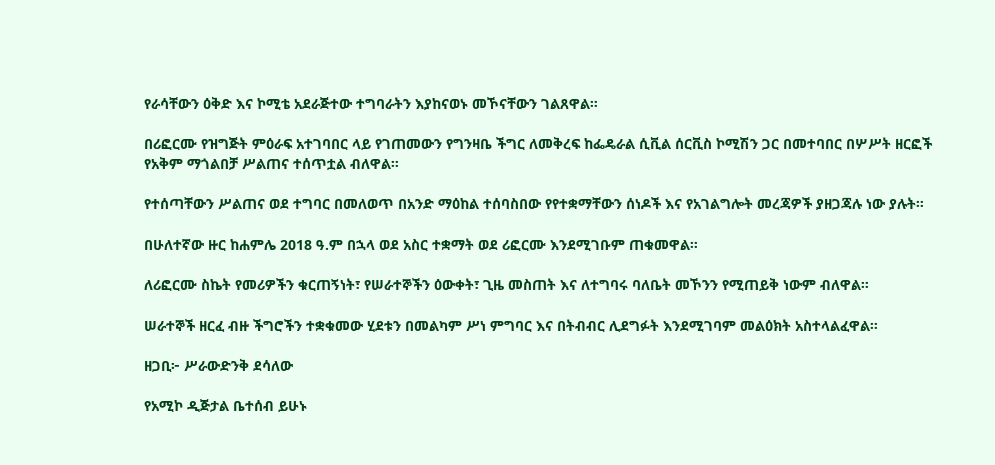የራሳቸውን ዕቅድ እና ኮሚቴ አደራጅተው ተግባራትን እያከናወኑ መኾናቸውን ገልጸዋል።

በሪፎርሙ የዝግጅት ምዕራፍ አተገባበር ላይ የገጠመውን የግንዛቤ ችግር ለመቅረፍ ከፌዴራል ሲቪል ሰርቪስ ኮሚሽን ጋር በመተባበር በሦሥት ዘርፎች የአቅም ማጎልበቻ ሥልጠና ተሰጥቷል ብለዋል።

የተሰጣቸውን ሥልጠና ወደ ተግባር በመለወጥ በአንድ ማዕከል ተሰባስበው የየተቋማቸውን ሰነዶች እና የአገልግሎት መረጃዎች ያዘጋጃሉ ነው ያሉት።

በሁለተኛው ዙር ከሐምሌ 2018 ዓ.ም በኋላ ወደ አስር ተቋማት ወደ ሪፎርሙ እንደሚገቡም ጠቁመዋል።

ለሪፎርሙ ስኬት የመሪዎችን ቁርጠኝነት፣ የሠራተኞችን ዕውቀት፣ ጊዜ መስጠት እና ለተግባሩ ባለቤት መኾንን የሚጠይቅ ነውም ብለዋል።

ሠራተኞች ዘርፈ ብዙ ችግሮችን ተቋቁመው ሂደቱን በመልካም ሥነ ምግባር እና በትብብር ሊደግፉት እንደሚገባም መልዕክት አስተላልፈዋል።

ዘጋቢ፦ ሥራውድንቅ ደሳለው

የአሚኮ ዲጅታል ቤተሰብ ይሁኑ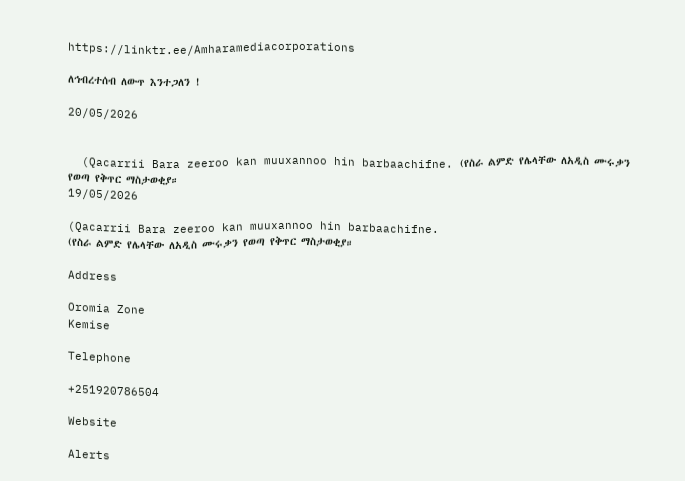https://linktr.ee/Amharamediacorporations

ለኅብረተሰብ ለውጥ እንተጋለን !

20/05/2026


  (Qacarrii Bara zeeroo kan muuxannoo hin barbaachifne. (የስራ ልምድ የሌላቸው ለአዲስ ሙሩቃን የወጣ የቅጥር ማስታወቂያ።
19/05/2026

(Qacarrii Bara zeeroo kan muuxannoo hin barbaachifne.
(የስራ ልምድ የሌላቸው ለአዲስ ሙሩቃን የወጣ የቅጥር ማስታወቂያ።

Address

Oromia Zone
Kemise

Telephone

+251920786504

Website

Alerts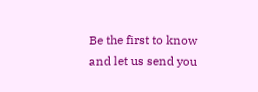Be the first to know and let us send you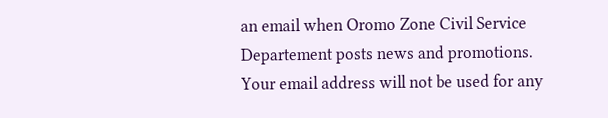an email when Oromo Zone Civil Service Departement posts news and promotions. Your email address will not be used for any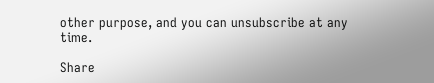other purpose, and you can unsubscribe at any time.

Share